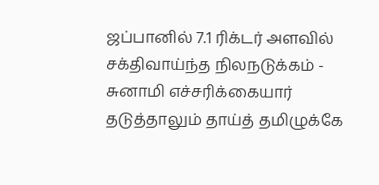ஜப்பானில் 7.1 ரிக்டர் அளவில் சக்திவாய்ந்த நிலநடுக்கம் - சுனாமி எச்சரிக்கையார் தடுத்தாலும் தாய்த் தமிழுக்கே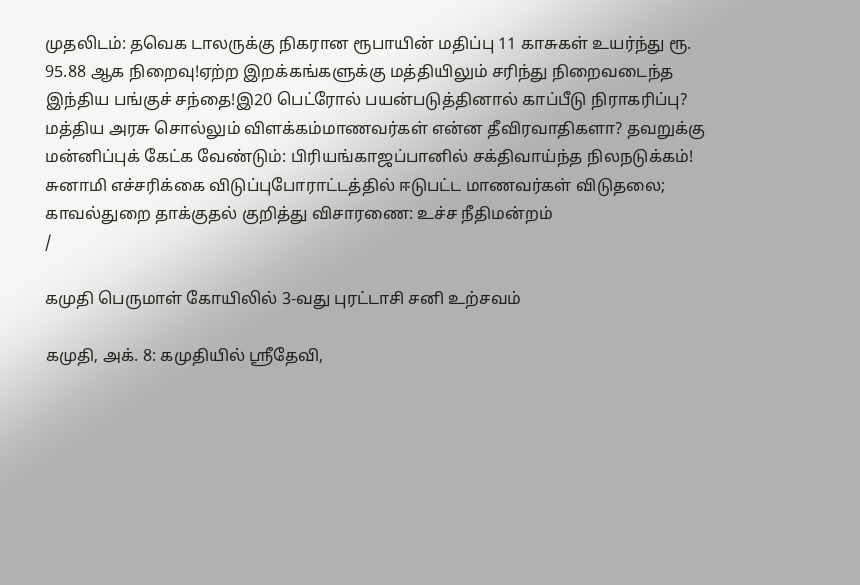முதலிடம்: தவெக டாலருக்கு நிகரான ரூபாயின் மதிப்பு 11 காசுகள் உயர்ந்து ரூ. 95.88 ஆக நிறைவு!ஏற்ற இறக்கங்களுக்கு மத்தியிலும் சரிந்து நிறைவடைந்த இந்திய பங்குச் சந்தை!இ20 பெட்ரோல் பயன்படுத்தினால் காப்பீடு நிராகரிப்பு? மத்திய அரசு சொல்லும் விளக்கம்மாணவர்கள் என்ன தீவிரவாதிகளா? தவறுக்கு மன்னிப்புக் கேட்க வேண்டும்: பிரியங்காஜப்பானில் சக்திவாய்ந்த நிலநடுக்கம்! சுனாமி எச்சரிக்கை விடுப்புபோராட்டத்தில் ஈடுபட்ட மாணவர்கள் விடுதலை; காவல்துறை தாக்குதல் குறித்து விசாரணை: உச்ச நீதிமன்றம்
/

கமுதி பெருமாள் கோயிலில் 3-வது புரட்டாசி சனி உற்சவம்

கமுதி, அக். 8: கமுதியில் ஸ்ரீதேவி,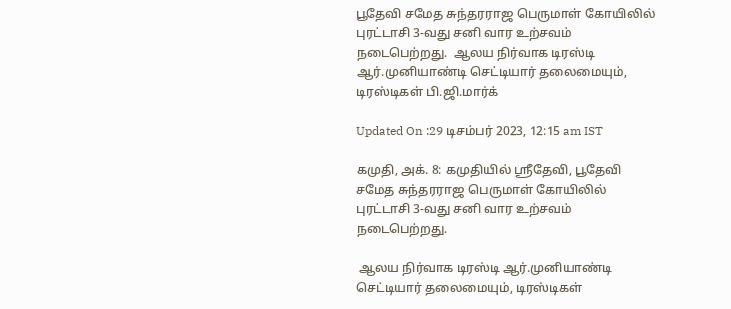பூதேவி சமேத சுந்தரராஜ பெருமாள் கோயிலில் புரட்டாசி 3-வது சனி வார உற்சவம் நடைபெற்றது.  ஆலய நிர்வாக டிரஸ்டி ஆர்.முனியாண்டி செட்டியார் தலைமையும், டிரஸ்டிகள் பி.ஜி.மார்க்

Updated On :29 டிசம்பர் 2023, 12:15 am IST

கமுதி, அக். 8: கமுதியில் ஸ்ரீதேவி, பூதேவி சமேத சுந்தரராஜ பெருமாள் கோயிலில் புரட்டாசி 3-வது சனி வார உற்சவம் நடைபெற்றது.

 ஆலய நிர்வாக டிரஸ்டி ஆர்.முனியாண்டி செட்டியார் தலைமையும், டிரஸ்டிகள்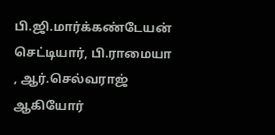பி.ஜி.மார்க்கண்டேயன் செட்டியார், பி.ராமையா , ஆர்.செல்வராஜ் ஆகியோர்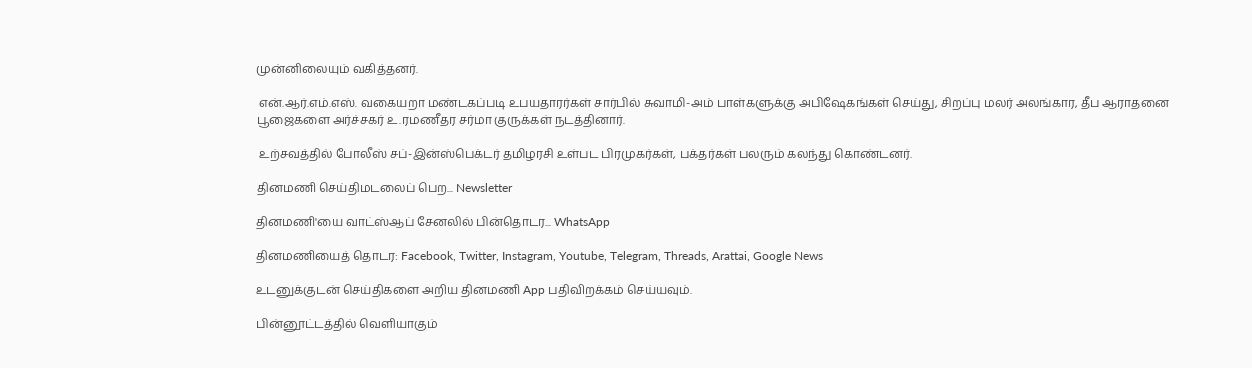முன்னிலையும் வகித்தனர்.

 என்.ஆர்.எம்.எஸ். வகையறா மண்டகப்படி உபயதாரர்கள் சார்பில் சுவாமி-அம் பாள்களுக்கு அபிஷேகங்கள் செய்து, சிறப்பு மலர் அலங்கார, தீப ஆராதனை பூஜைகளை அர்ச்சகர் உ.ரமணீதர சர்மா குருக்கள் நடத்தினார்.

 உற்சவத்தில் போலீஸ் சப்-இன்ஸ்பெக்டர் தமிழரசி உள்பட பிரமுகர்கள், பக்தர்கள் பலரும் கலந்து கொண்டனர்.

தினமணி செய்திமடலைப் பெற... Newsletter

தினமணி'யை வாட்ஸ்ஆப் சேனலில் பின்தொடர... WhatsApp

தினமணியைத் தொடர: Facebook, Twitter, Instagram, Youtube, Telegram, Threads, Arattai, Google News

உடனுக்குடன் செய்திகளை அறிய தினமணி App பதிவிறக்கம் செய்யவும்.

பின்னூட்டத்தில் வெளியாகும்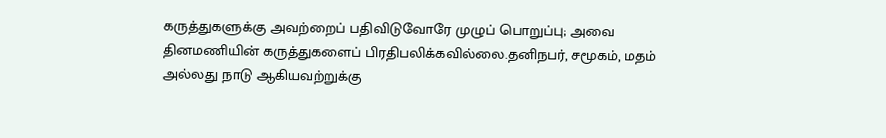கருத்துகளுக்கு அவற்றைப் பதிவிடுவோரே முழுப் பொறுப்பு; அவை தினமணியின் கருத்துகளைப் பிரதிபலிக்கவில்லை.தனிநபர், சமூகம், மதம் அல்லது நாடு ஆகியவற்றுக்கு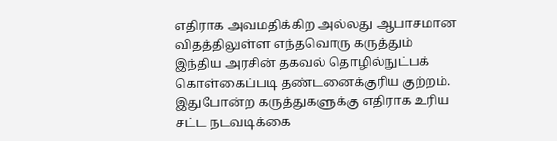எதிராக அவமதிக்கிற அல்லது ஆபாசமான விதத்திலுள்ள எந்தவொரு கருத்தும் இந்திய அரசின் தகவல் தொழில்நுட்பக் கொள்கைப்படி தண்டனைக்குரிய குற்றம். இதுபோன்ற கருத்துகளுக்கு எதிராக உரிய சட்ட நடவடிக்கை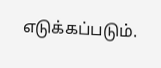எடுக்கப்படும்.